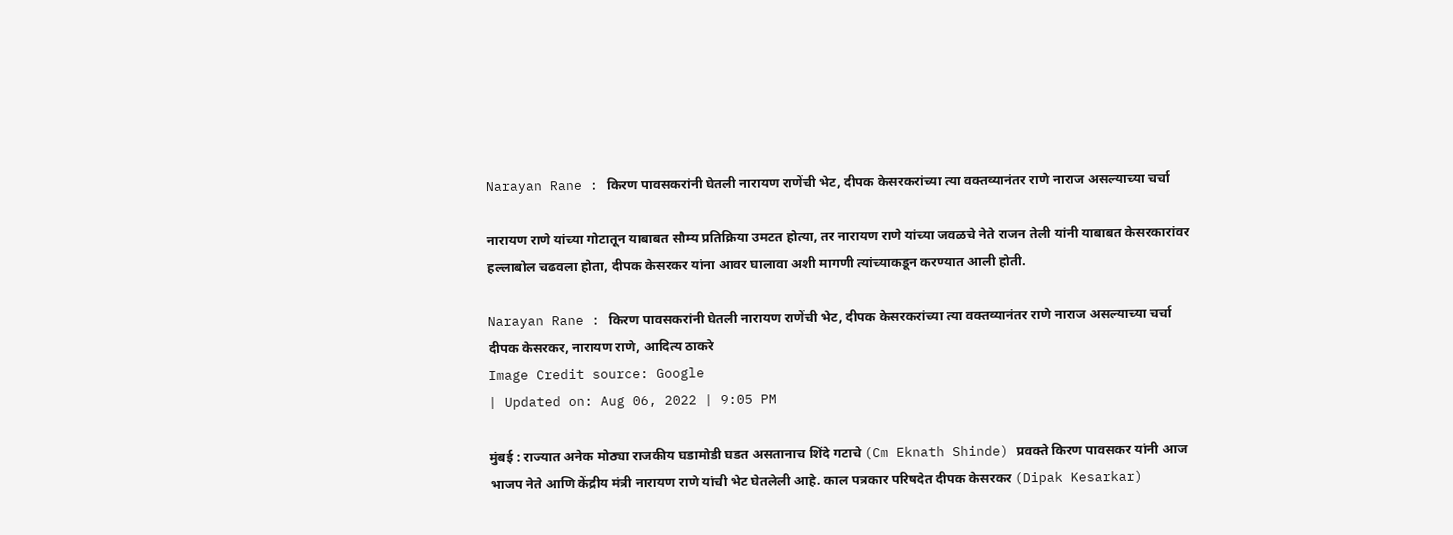Narayan Rane : किरण पावसकरांनी घेतली नारायण राणेंची भेट, दीपक केसरकरांच्या त्या वक्तव्यानंतर राणे नाराज असल्याच्या चर्चा

नारायण राणे यांच्या गोटातून याबाबत सौम्य प्रतिक्रिया उमटत होत्या, तर नारायण राणे यांच्या जवळचे नेते राजन तेली यांनी याबाबत केसरकारांवर हल्लाबोल चढवला होता, दीपक केसरकर यांना आवर घालावा अशी मागणी त्यांच्याकडून करण्यात आली होती.

Narayan Rane : किरण पावसकरांनी घेतली नारायण राणेंची भेट, दीपक केसरकरांच्या त्या वक्तव्यानंतर राणे नाराज असल्याच्या चर्चा
दीपक केसरकर, नारायण राणे, आदित्य ठाकरे
Image Credit source: Google
| Updated on: Aug 06, 2022 | 9:05 PM

मुंबई : राज्यात अनेक मोठ्या राजकीय घडामोडी घडत असतानाच शिंदे गटाचे (Cm Eknath Shinde) प्रवक्ते किरण पावसकर यांनी आज भाजप नेते आणि केंद्रीय मंत्री नारायण राणे यांची भेट घेतलेली आहे. काल पत्रकार परिषदेत दीपक केसरकर (Dipak Kesarkar)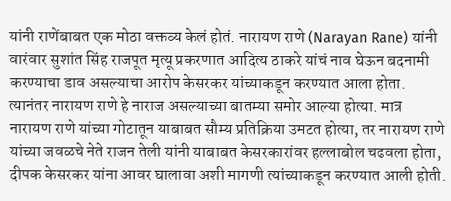यांनी राणेंबाबत एक मोठा वक्तव्य केलं होतं. नारायण राणे (Narayan Rane) यांनी वारंवार सुशांत सिंह राजपूत मृत्यू प्रकरणात आदित्य ठाकरे यांचं नाव घेऊन बदनामी करण्याचा डाव असल्याचा आरोप केसरकर यांच्याकडून करण्यात आला होता. त्यानंतर नारायण राणे हे नाराज असल्याच्या बातम्या समोर आल्या होत्या. मात्र नारायण राणे यांच्या गोटातून याबाबत सौम्य प्रतिक्रिया उमटत होत्या, तर नारायण राणे यांच्या जवळचे नेते राजन तेली यांनी याबाबत केसरकारांवर हल्लाबोल चढवला होता, दीपक केसरकर यांना आवर घालावा अशी मागणी त्यांच्याकडून करण्यात आली होती.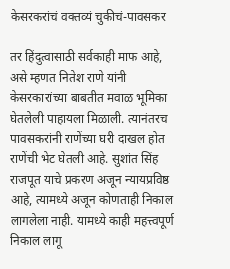केसरकरांचं वक्तव्यं चुकीचं-पावसकर

तर हिंदुत्वासाठी सर्वकाही माफ आहे, असे म्हणत नितेश राणे यांनी केसरकारांच्या बाबतीत मवाळ भूमिका घेतलेली पाहायला मिळाली. त्यानंतरच पावसकरांनी राणेंच्या घरी दाखल होत राणेंची भेट घेतली आहे. सुशांत सिंह राजपूत याचे प्रकरण अजून न्यायप्रविष्ठ आहे, त्यामध्ये अजून कोणताही निकाल लागलेला नाही. यामध्ये काही महत्त्वपूर्ण निकाल लागू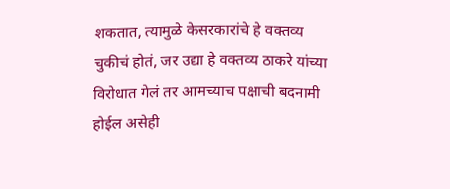शकतात, त्यामुळे केसरकारांचे हे वक्तव्य चुकीचं होतं, जर उद्या हे वक्तव्य ठाकरे यांच्या विरोधात गेलं तर आमच्याच पक्षाची बदनामी होईल असेही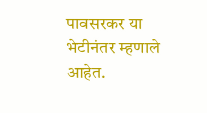पावसरकर या भेटीनंतर म्हणाले आहेत.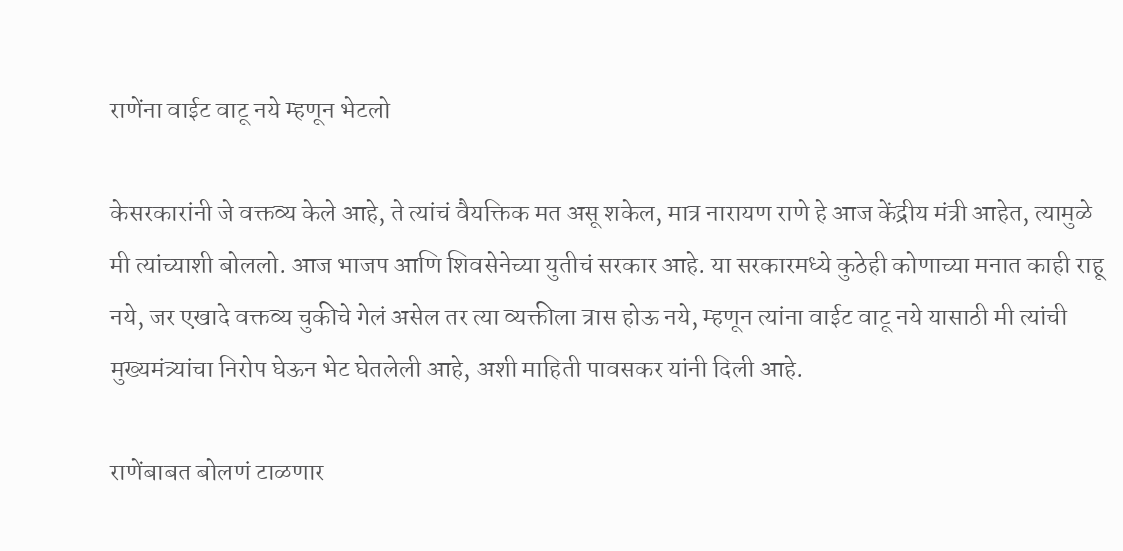राणेंना वाईट वाटू नये म्हणून भेटलो

केसरकारांनी जे वक्तव्य केले आहे, ते त्यांचं वैयक्तिक मत असू शकेल, मात्र नारायण राणे हे आज केंद्रीय मंत्री आहेत, त्यामुळे मी त्यांच्याशी बोललो. आज भाजप आणि शिवसेनेच्या युतीचं सरकार आहे. या सरकारमध्ये कुठेही कोणाच्या मनात काही राहू नये, जर एखादे वक्तव्य चुकीचे गेलं असेल तर त्या व्यक्तीला त्रास होऊ नये, म्हणून त्यांना वाईट वाटू नये यासाठी मी त्यांची मुख्यमंत्र्यांचा निरोप घेऊन भेट घेतलेली आहे, अशी माहिती पावसकर यांनी दिली आहे.

राणेंबाबत बोलणं टाळणार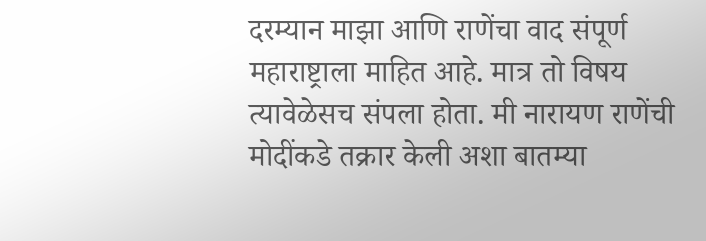दरम्यान माझा आणि राणेंचा वाद संपूर्ण महाराष्ट्राला माहित आहे. मात्र तो विषय त्यावेळेसच संपला होता. मी नारायण राणेंची मोदींकडे तक्रार केली अशा बातम्या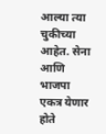आल्या त्या चुकीच्या आहेत. सेना आणि भाजपा एकत्र येणार होते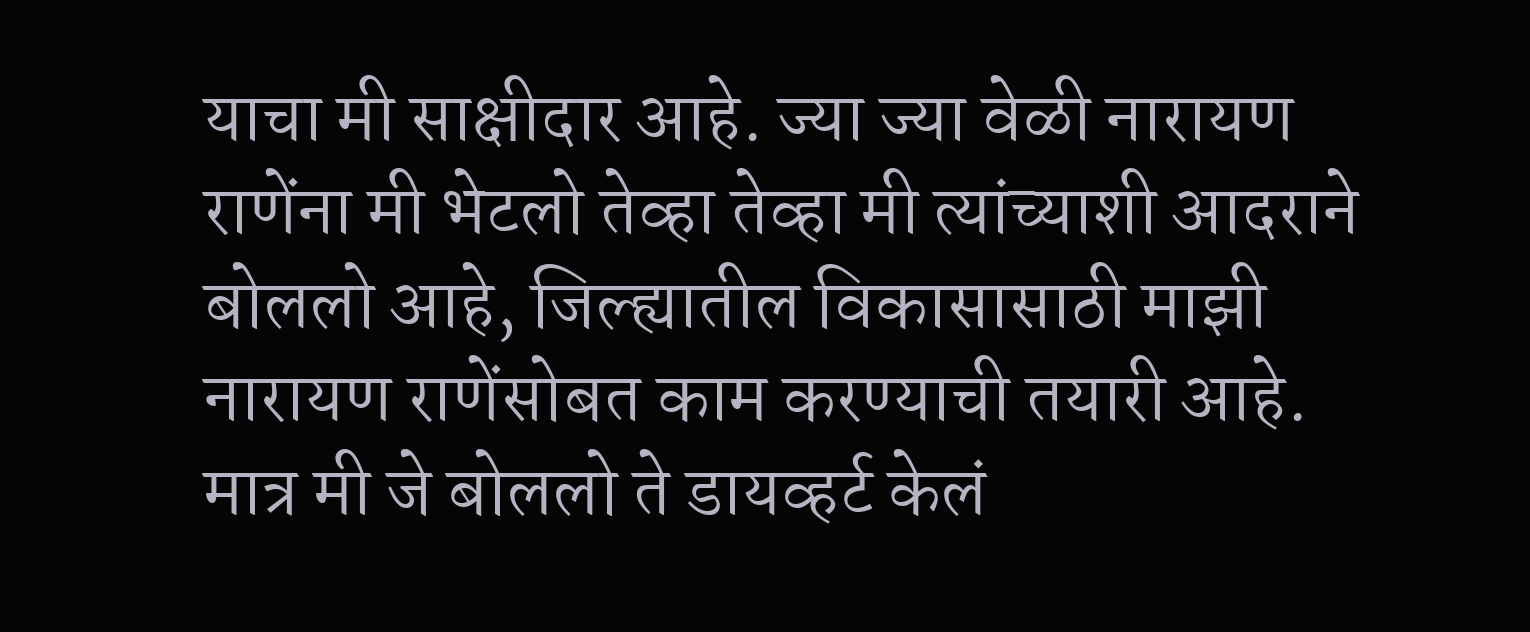याचा मी साक्षीदार आहे. ज्या ज्या वेळी नारायण राणेंना मी भेटलो तेव्हा तेव्हा मी त्यांच्याशी आदराने बोललो आहे, जिल्ह्यातील विकासासाठी माझी नारायण राणेंसोबत काम करण्याची तयारी आहे. मात्र मी जे बोललो ते डायव्हर्ट केलं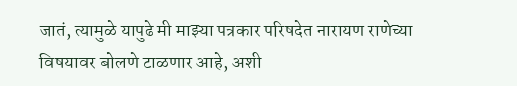जातं, त्यामुळे यापुढे मी माझ्या पत्रकार परिषदेत नारायण राणेच्या विषयावर बोलणे टाळणार आहे, अशी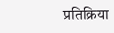प्रतिक्रिया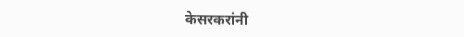केसरकरांनी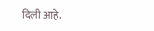दिली आहे.